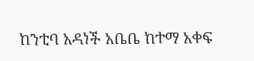ከንቲባ አዳነች አቤቤ ከተማ አቀፍ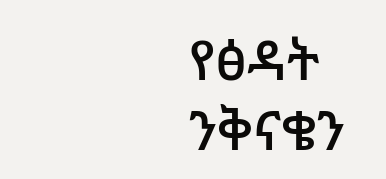የፅዳት ንቅናቄን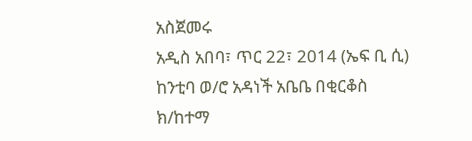አስጀመሩ
አዲስ አበባ፣ ጥር 22፣ 2014 (ኤፍ ቢ ሲ) ከንቲባ ወ/ሮ አዳነች አቤቤ በቂርቆስ ክ/ከተማ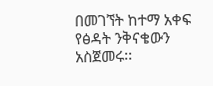በመገኘት ከተማ አቀፍ የፅዳት ንቅናቄውን አስጀመሩ፡፡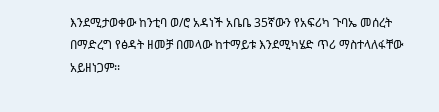እንደሚታወቀው ከንቲባ ወ/ሮ አዳነች አቤቤ 35ኛውን የአፍሪካ ጉባኤ መሰረት በማድረግ የፅዳት ዘመቻ በመላው ከተማይቱ እንደሚካሄድ ጥሪ ማስተላለፋቸው አይዘነጋም፡፡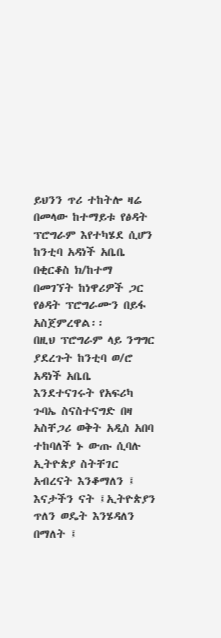ይህንን ጥሪ ተከትሎ ዛሬ በመላው ከተማይቱ የፅዳት ፕሮግራም እየተካሄደ ሲሆን ከንቲባ አዳነች አቤቤ በቂርቆስ ክ/ከተማ በመገኘት ከነዋሪዎች ጋር የፅዳት ፕሮግራሙን በይፋ አስጀምረዋል፡፡
በዚህ ፕሮግራም ላይ ንግግር ያደረጉት ከንቲባ ወ/ሮ አዳነች አቤቤ እንደተናገሩት የአፍሪካ ጉባኤ ስናስተናግድ በዛ አስቸጋሪ ወቅት አዲስ አበባ ተከባለች ኑ ውጡ ሲባሉ ኢትዮጵያ ስትቸገር አብረናት እንቆማለን ፤ እናታችን ናት ፤ኢትዮጵያን ጥለን ወዴት እንሄዳለን በማለት ፤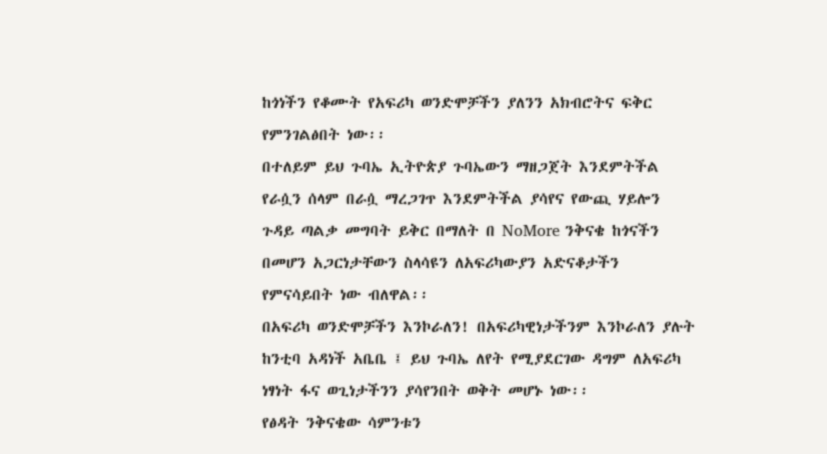ከጎነችን የቆሙት የአፍሪካ ወንድሞቻችን ያለንን አክብሮትና ፍቅር የምንገልፅበት ነው፡፡
በተለይም ይህ ጉባኤ ኢትዮጵያ ጉባኤውን ማዘጋጀት እንደምትችል የራሷን ሰላም በራሷ ማረጋገጥ እንደምትችል ያሳየና የውጪ ሃይሎን ጉዳይ ጣልቃ መግባት ይቅር በማለት በ NoMore ንቅናቄ ከጎናችን በመሆን አጋርነታቸውን ስላሳዩን ለአፍሪካውያን አድናቆታችን የምናሳይበት ነው ብለዋል፡፡
በአፍሪካ ወንድሞቻችን እንኮራለን! በአፍሪካዊነታችንም እንኮራለን ያሉት ከንቲባ አዳነች አቤቤ ፤ ይህ ጉባኤ ለየት የሚያደርገው ዳግም ለአፍሪካ ነፃነት ፋና ወጊነታችንን ያሳየንበት ወቅት መሆኑ ነው፡፡
የፅዳት ንቅናቄው ሳምንቱን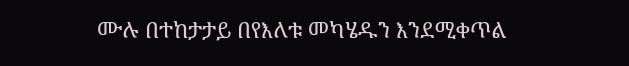ሙሉ በተከታታይ በየእለቱ መካሄዱን እንደሚቀጥል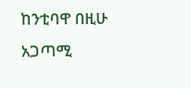ከንቲባዋ በዚሁ አጋጣሚ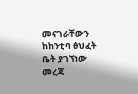መናገራቸውን ከከንቲባ ፅህፈት ቤት ያገኘነው መረጃ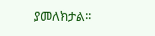ያመለክታል፡፡